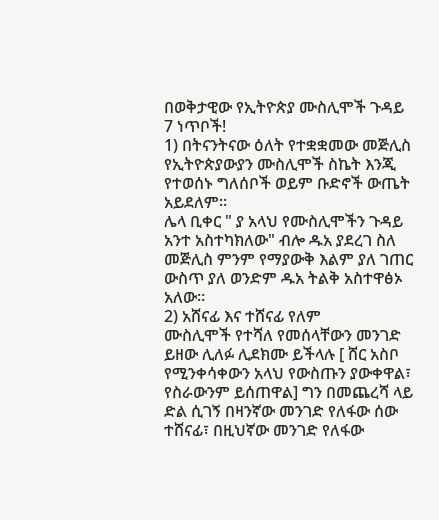በወቅታዊው የኢትዮጵያ ሙስሊሞች ጉዳይ 7 ነጥቦች!
1) በትናንትናው ዕለት የተቋቋመው መጅሊስ የኢትዮጵያውያን ሙስሊሞች ስኬት እንጂ የተወሰኑ ግለሰቦች ወይም ቡድኖች ውጤት አይደለም።
ሌላ ቢቀር " ያ አላህ የሙስሊሞችን ጉዳይ አንተ አስተካክለው" ብሎ ዱአ ያደረገ ስለ መጅሊስ ምንም የማያውቅ እልም ያለ ገጠር ውስጥ ያለ ወንድም ዱአ ትልቅ አስተዋፅኦ አለው።
2) አሸናፊ እና ተሸናፊ የለም
ሙስሊሞች የተሻለ የመሰላቸውን መንገድ ይዘው ሊለፉ ሊደክሙ ይችላሉ [ ሸር አስቦ የሚንቀሳቀውን አላህ የውስጡን ያውቀዋል፣ የስራውንም ይሰጠዋል] ግን በመጨረሻ ላይ ድል ሲገኝ በዛንኛው መንገድ የለፋው ሰው ተሸናፊ፣ በዚህኛው መንገድ የለፋው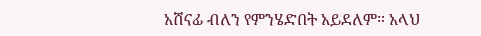አሸናፊ ብለን የምንሄድበት አይደለም። አላህ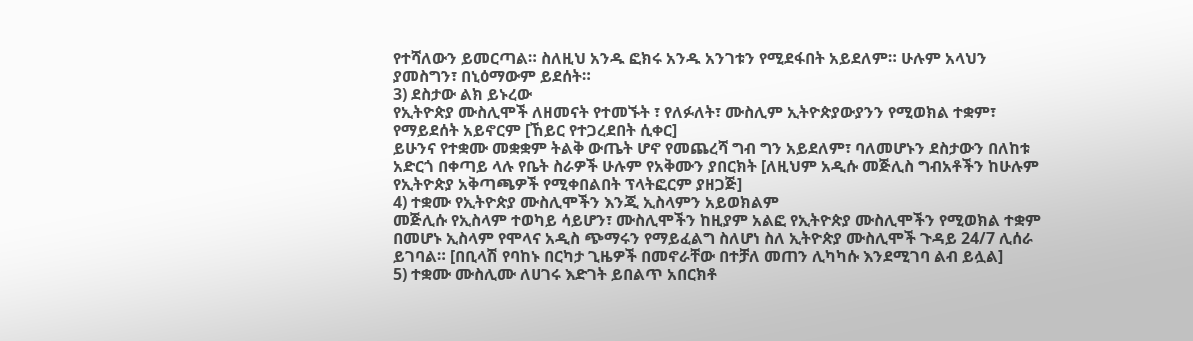የተሻለውን ይመርጣል። ስለዚህ አንዱ ፎክሩ አንዱ አንገቱን የሚደፋበት አይደለም። ሁሉም አላህን ያመስግን፣ በኒዕማውም ይደሰት።
3) ደስታው ልክ ይኑረው
የኢትዮጵያ ሙስሊሞች ለዘመናት የተመኙት ፣ የለፉለት፣ ሙስሊም ኢትዮጵያውያንን የሚወክል ተቋም፣ የማይደሰት አይኖርም [ኸይር የተጋረደበት ሲቀር]
ይሁንና የተቋሙ መቋቋም ትልቅ ውጤት ሆኖ የመጨረሻ ግብ ግን አይደለም፣ ባለመሆኑን ደስታውን በለከቱ አድርጎ በቀጣይ ላሉ የቤት ስራዎች ሁሉም የአቅሙን ያበርክት [ለዚህም አዲሱ መጅሊስ ግብአቶችን ከሁሉም የኢትዮጵያ አቅጣጫዎች የሚቀበልበት ፕላትፎርም ያዘጋጅ]
4) ተቋሙ የኢትዮጵያ ሙስሊሞችን እንጂ ኢስላምን አይወክልም
መጅሊሱ የኢስላም ተወካይ ሳይሆን፣ ሙስሊሞችን ከዚያም አልፎ የኢትዮጵያ ሙስሊሞችን የሚወክል ተቋም በመሆኑ ኢስላም የሞላና አዲስ ጭማሩን የማይፈልግ ስለሆነ ስለ ኢትዮጵያ ሙስሊሞች ጉዳይ 24/7 ሊሰራ ይገባል። [በቢላሽ የባከኑ በርካታ ጊዜዎች በመኖራቸው በተቻለ መጠን ሊካካሱ እንደሚገባ ልብ ይሏል]
5) ተቋሙ ሙስሊሙ ለሀገሩ እድገት ይበልጥ አበርክቶ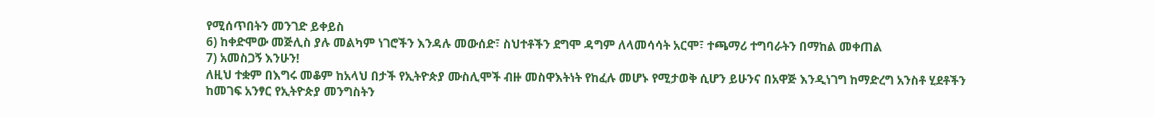የሚሰጥበትን መንገድ ይቀይስ
6) ከቀድሞው መጅሊስ ያሉ መልካም ነገሮችን እንዳሉ መውሰድ፣ ስህተቶችን ደግሞ ዳግም ለላመሳሳት አርሞ፣ ተጫማሪ ተግባራትን በማከል መቀጠል
7) አመስጋኝ እንሁን!
ለዚህ ተቋም በእግሩ መቆም ከአላህ በታች የኢትዮጵያ ሙስሊሞች ብዙ መስዋእትነት የከፈሉ መሆኑ የሚታወቅ ሲሆን ይሁንና በአዋጅ እንዲነገግ ከማድረግ አንስቶ ሂደቶችን ከመገፍ አንፃር የኢትዮጵያ መንግስትን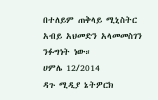በተለይም ጠቅላይ ሚኒስትር አብይ አህመድን አላመመስገን ንፉግነት ነው።
ሀምሌ 12/2014
ዳጉ ሚዲያ ኔትዎርክ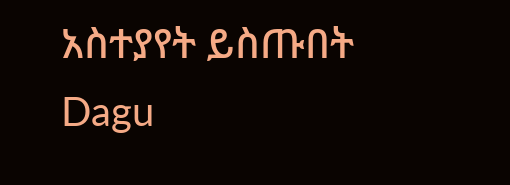አስተያየት ይስጡበት
Dagu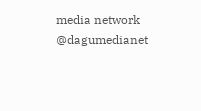media network
@dagumedianet